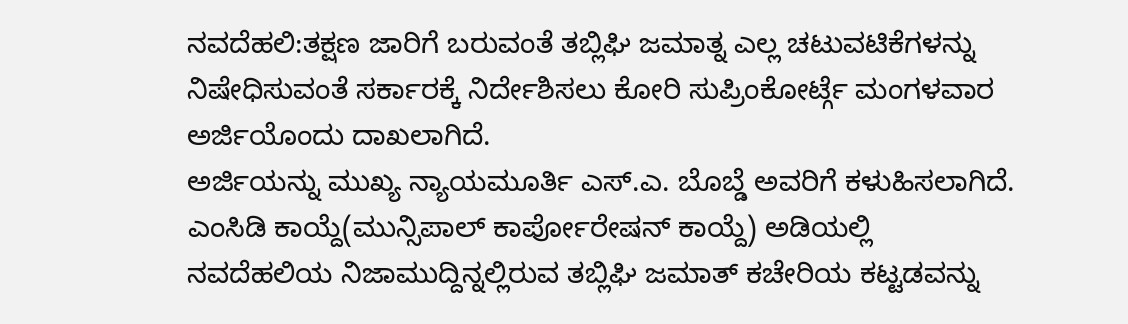ನವದೆಹಲಿ:ತಕ್ಷಣ ಜಾರಿಗೆ ಬರುವಂತೆ ತಬ್ಲಿಘಿ ಜಮಾತ್ನ ಎಲ್ಲ ಚಟುವಟಿಕೆಗಳನ್ನು ನಿಷೇಧಿಸುವಂತೆ ಸರ್ಕಾರಕ್ಕೆ ನಿರ್ದೇಶಿಸಲು ಕೋರಿ ಸುಪ್ರಿಂಕೋರ್ಟ್ಗೆ ಮಂಗಳವಾರ ಅರ್ಜಿಯೊಂದು ದಾಖಲಾಗಿದೆ.
ಅರ್ಜಿಯನ್ನು ಮುಖ್ಯ ನ್ಯಾಯಮೂರ್ತಿ ಎಸ್.ಎ. ಬೊಬ್ಡೆ ಅವರಿಗೆ ಕಳುಹಿಸಲಾಗಿದೆ. ಎಂಸಿಡಿ ಕಾಯ್ದೆ(ಮುನ್ಸಿಪಾಲ್ ಕಾರ್ಪೋರೇಷನ್ ಕಾಯ್ದೆ) ಅಡಿಯಲ್ಲಿ ನವದೆಹಲಿಯ ನಿಜಾಮುದ್ದಿನ್ನಲ್ಲಿರುವ ತಬ್ಲಿಘಿ ಜಮಾತ್ ಕಚೇರಿಯ ಕಟ್ಟಡವನ್ನು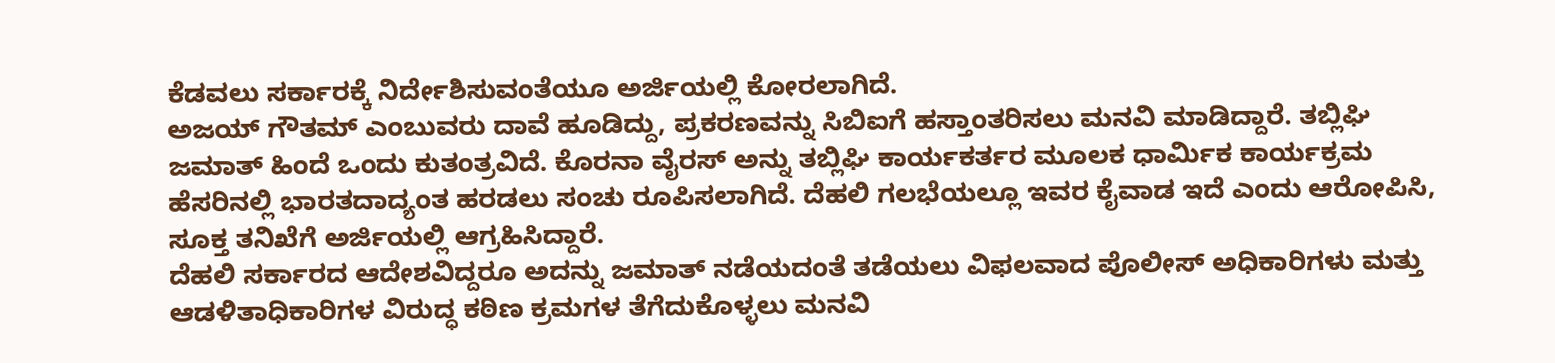ಕೆಡವಲು ಸರ್ಕಾರಕ್ಕೆ ನಿರ್ದೇಶಿಸುವಂತೆಯೂ ಅರ್ಜಿಯಲ್ಲಿ ಕೋರಲಾಗಿದೆ.
ಅಜಯ್ ಗೌತಮ್ ಎಂಬುವರು ದಾವೆ ಹೂಡಿದ್ದು, ಪ್ರಕರಣವನ್ನು ಸಿಬಿಐಗೆ ಹಸ್ತಾಂತರಿಸಲು ಮನವಿ ಮಾಡಿದ್ದಾರೆ. ತಬ್ಲಿಘಿ ಜಮಾತ್ ಹಿಂದೆ ಒಂದು ಕುತಂತ್ರವಿದೆ. ಕೊರನಾ ವೈರಸ್ ಅನ್ನು ತಬ್ಲಿಘಿ ಕಾರ್ಯಕರ್ತರ ಮೂಲಕ ಧಾರ್ಮಿಕ ಕಾರ್ಯಕ್ರಮ ಹೆಸರಿನಲ್ಲಿ ಭಾರತದಾದ್ಯಂತ ಹರಡಲು ಸಂಚು ರೂಪಿಸಲಾಗಿದೆ. ದೆಹಲಿ ಗಲಭೆಯಲ್ಲೂ ಇವರ ಕೈವಾಡ ಇದೆ ಎಂದು ಆರೋಪಿಸಿ, ಸೂಕ್ತ ತನಿಖೆಗೆ ಅರ್ಜಿಯಲ್ಲಿ ಆಗ್ರಹಿಸಿದ್ದಾರೆ.
ದೆಹಲಿ ಸರ್ಕಾರದ ಆದೇಶವಿದ್ದರೂ ಅದನ್ನು ಜಮಾತ್ ನಡೆಯದಂತೆ ತಡೆಯಲು ವಿಫಲವಾದ ಪೊಲೀಸ್ ಅಧಿಕಾರಿಗಳು ಮತ್ತು ಆಡಳಿತಾಧಿಕಾರಿಗಳ ವಿರುದ್ಧ ಕಠಿಣ ಕ್ರಮಗಳ ತೆಗೆದುಕೊಳ್ಳಲು ಮನವಿ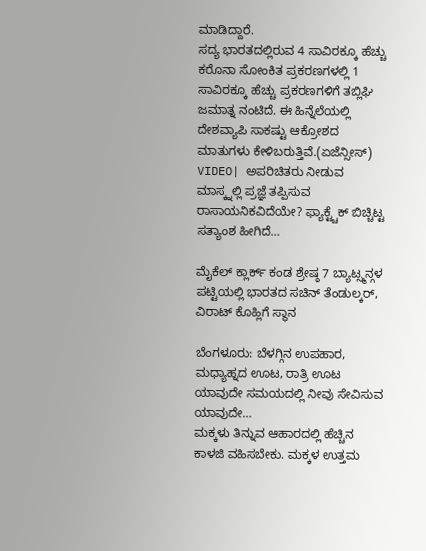ಮಾಡಿದ್ದಾರೆ.
ಸದ್ಯ ಭಾರತದಲ್ಲಿರುವ 4 ಸಾವಿರಕ್ಕೂ ಹೆಚ್ಚು ಕರೊನಾ ಸೋಂಕಿತ ಪ್ರಕರಣಗಳಲ್ಲಿ 1 ಸಾವಿರಕ್ಕೂ ಹೆಚ್ಚು ಪ್ರಕರಣಗಳಿಗೆ ತಬ್ಲಿಘಿ ಜಮಾತ್ನ ನಂಟಿದೆ. ಈ ಹಿನ್ನೆಲೆಯಲ್ಲಿ ದೇಶವ್ಯಾಪಿ ಸಾಕಷ್ಟು ಆಕ್ರೋಶದ ಮಾತುಗಳು ಕೇಳಿಬರುತ್ತಿವೆ.(ಏಜೆನ್ಸೀಸ್)
VIDEO| ಅಪರಿಚಿತರು ನೀಡುವ ಮಾಸ್ಕ್ನಲ್ಲಿ ಪ್ರಜ್ಞೆ ತಪ್ಪಿಸುವ ರಾಸಾಯನಿಕವಿದೆಯೇ? ಫ್ಯಾಕ್ಟ್ಚೆಕ್ ಬಿಚ್ಚಿಟ್ಟ ಸತ್ಯಾಂಶ ಹೀಗಿದೆ…

ಮೈಕೆಲ್ ಕ್ಲಾರ್ಕ್ ಕಂಡ ಶ್ರೇಷ್ಠ 7 ಬ್ಯಾಟ್ಸ್ಮನ್ಗಳ ಪಟ್ಟಿಯಲ್ಲಿ ಭಾರತದ ಸಚಿನ್ ತೆಂಡುಲ್ಕರ್, ವಿರಾಟ್ ಕೊಹ್ಲಿಗೆ ಸ್ಥಾನ

ಬೆಂಗಳೂರು: ಬೆಳಗ್ಗಿನ ಉಪಹಾರ, ಮಧ್ಯಾಹ್ನದ ಊಟ, ರಾತ್ರಿ ಊಟ ಯಾವುದೇ ಸಮಯದಲ್ಲಿ ನೀವು ಸೇವಿಸುವ ಯಾವುದೇ…
ಮಕ್ಕಳು ತಿನ್ನುವ ಆಹಾರದಲ್ಲಿ ಹೆಚ್ಚಿನ ಕಾಳಜಿ ವಹಿಸಬೇಕು. ಮಕ್ಕಳ ಉತ್ತಮ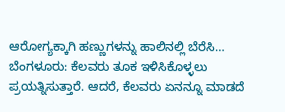ಆರೋಗ್ಯಕ್ಕಾಗಿ ಹಣ್ಣುಗಳನ್ನು ಹಾಲಿನಲ್ಲಿ ಬೆರೆಸಿ…
ಬೆಂಗಳೂರು: ಕೆಲವರು ತೂಕ ಇಳಿಸಿಕೊಳ್ಳಲು ಪ್ರಯತ್ನಿಸುತ್ತಾರೆ. ಆದರೆ, ಕೆಲವರು ಏನನ್ನೂ ಮಾಡದೆ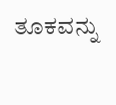ತೂಕವನ್ನು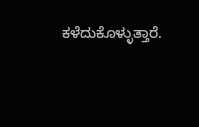ಕಳೆದುಕೊಳ್ಳುತ್ತಾರೆ.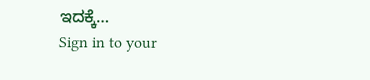ಇದಕ್ಕೆ…
Sign in to your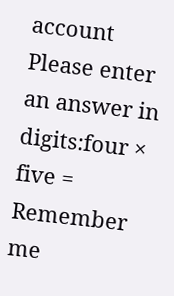account
Please enter an answer in digits:four × five =
Remember me